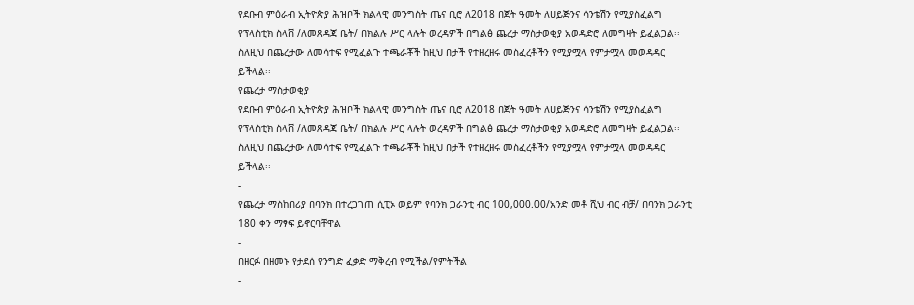የደቡብ ምዕራብ ኢትዮጵያ ሕዝቦች ክልላዊ መንግስት ጤና ቢሮ ለ2018 በጀት ዓመት ለሀይጅንና ሳንቴሽን የሚያስፈልግ የፕላስቲክ ስላቨ /ለመጸዳጃ ቤት/ በክልሉ ሥር ላሉት ወረዳዎች በግልፅ ጨረታ ማስታወቂያ አወዳድሮ ለመግዛት ይፈልጋል፡፡ ስለዚህ በጨረታው ለመሳተፍ የሚፈልጉ ተጫራቾች ከዚህ በታች የተዘረዘሩ መስፈረቶችን የሚያሟላ የምታሟላ መወዳዳር ይችላል፡፡
የጨረታ ማስታወቂያ
የደቡብ ምዕራብ ኢትዮጵያ ሕዝቦች ክልላዊ መንግስት ጤና ቢሮ ለ2018 በጀት ዓመት ለሀይጅንና ሳንቴሽን የሚያስፈልግ የፕላስቲክ ስላቨ /ለመጸዳጃ ቤት/ በክልሉ ሥር ላሉት ወረዳዎች በግልፅ ጨረታ ማስታወቂያ አወዳድሮ ለመግዛት ይፈልጋል፡፡ ስለዚህ በጨረታው ለመሳተፍ የሚፈልጉ ተጫራቾች ከዚህ በታች የተዘረዘሩ መስፈረቶችን የሚያሟላ የምታሟላ መወዳዳር ይችላል፡፡
-
የጨረታ ማስከበሪያ በባንክ በተረጋገጠ ሲፒኦ ወይም የባንክ ጋራንቲ ብር 100,000.00/አንድ መቶ ሺህ ብር ብቻ/ በባንክ ጋራንቲ 180 ቀን ማፃፍ ይኖርባቸዋል
-
በዘርፉ በዘመኑ የታደሰ የንግድ ፈቃድ ማቅረብ የሚችል/የምትችል
-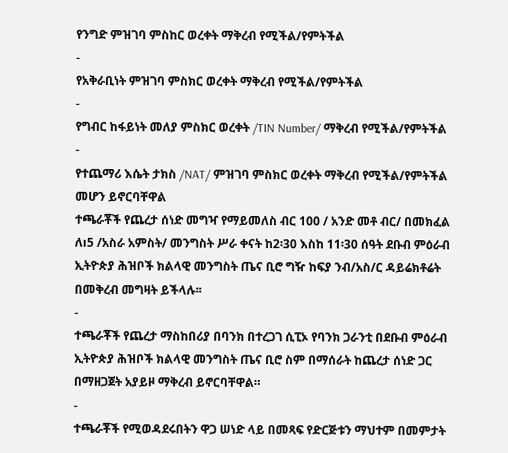የንግድ ምዝገባ ምስከር ወረቀት ማቅረብ የሚችል/የምትችል
-
የአቅራቢነት ምዝገባ ምስክር ወረቀት ማቅረብ የሚችል/የምትችል
-
የግብር ከፋይነት መለያ ምስክር ወረቀት /TIN Number/ ማቅረብ የሚችል/የምትችል
-
የተጨማሪ እሴት ታክስ /NAT/ ምዝገባ ምስክር ወረቀት ማቅረብ የሚችል/የምትችል መሆን ይኖርባቸዋል
ተጫራቾች የጨረታ ሰነድ መግዣ የማይመለስ ብር 100 / አንድ መቶ ብር/ በመክፈል ለı5 /አስራ አምስት/ መንግስት ሥራ ቀናት ከ2፡30 እስከ 11፡30 ሰዓት ደቡብ ምዕራብ ኢትዮጵያ ሕዝቦች ክልላዊ መንግስት ጤና ቢሮ ግዥ ከፍያ ንብ/አስ/ር ዳይሬክቶሬት በመቅረብ መግዛት ይችላሉ፡፡
-
ተጫራቾች የጨረታ ማስከበሪያ በባንክ በተረጋገ ሲፒኦ የባንክ ጋራንቲ በደቡብ ምዕራብ ኢትዮጵያ ሕዝቦች ክልላዊ መንግስት ጤና ቢሮ ስም በማሰራት ከጨረታ ሰነድ ጋር በማዘጋጀት አያይዞ ማቅረብ ይኖርባቸዋል።
-
ተጫራቾች የሚወዳደሩበትን ዋጋ ሠነድ ላይ በመጻፍ የድርጅቱን ማህተም በመምታት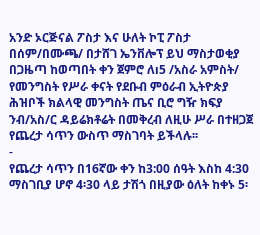አንድ ኦርጅናል ፖስታ እና ሁለት ኮፒ ፖስታ በሰም/በሙጫ/ በታሸገ ኤንቨሎፕ ይህ ማስታወቂያ በጋዜጣ ከወጣበት ቀን ጀምሮ ለı5 /አስራ አምስት/ የመንግስት የሥራ ቀናት የደቡብ ምዕራብ ኢትዮጵያ ሕዝቦች ክልላዊ መንግስት ጤና ቢሮ ግዥ ክፍያ ንብ/አስ/ር ዳይሬክቶሬት በመቅረብ ለዚሁ ሥራ በተዘጋጀ የጨረታ ሳጥን ውስጥ ማስገባት ይችላሉ፡፡
-
የጨረታ ሳጥን በ16ኛው ቀን ከ3:00 ሰዓት እስከ 4:30 ማስገቢያ ሆኖ 4፡30 ላይ ታሽጎ በዚያው ዕለት ከቀኑ 5፡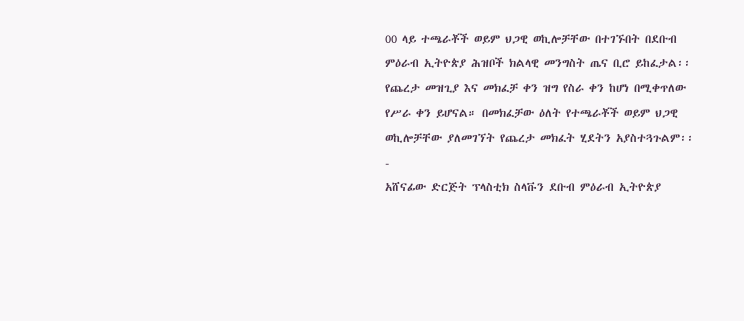00 ላይ ተጫራቾች ወይም ህጋዊ ወኪሎቻቸው በተገኙበት በደቡብ ምዕራብ ኢትዮጵያ ሕዝቦች ክልላዊ መንግስት ጤና ቢሮ ይከፈታል፡፡ የጨረታ መዝጊያ እና መክፈቻ ቀን ዝግ የስራ ቀን ከሆነ በሚቀጥለው የሥራ ቀን ይሆናል። በመክፈቻው ዕለት የተጫራቾች ወይም ህጋዊ ወኪሎቻቸው ያለመገኘት የጨረታ መክፈት ሂደትን አያስተጓጉልም፡፡
-
አሸናፊው ድርጅት ፕላስቲክ ስላቩን ደቡብ ምዕራብ ኢትዮጵያ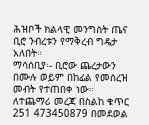ሕዝቦች ክልላዊ መንግስት ጤና ቢሮ ንብረቱን የማቅረብ ግዴታ አለበት።
ማሳሰቢያ፡- ቢሮው ጨረታውን በሙሉ ወይም በከፊል የመሰረዝ መብት የተጠበቀ ነው። ለተጨማሪ መረጃ በስልከ ቁጥር 251 473450879 በመደወል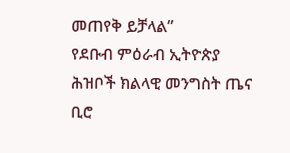መጠየቅ ይቻላል”
የደቡብ ምዕራብ ኢትዮጵያ ሕዝቦች ክልላዊ መንግስት ጤና ቢሮ